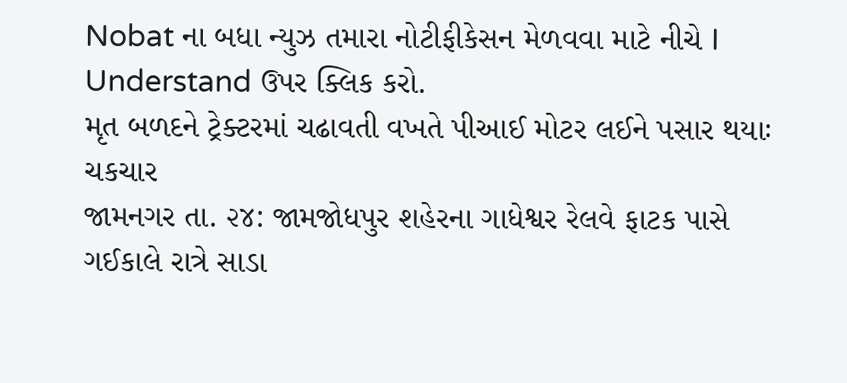Nobat ના બધા ન્યુઝ તમારા નોટીફીકેસન મેળવવા માટે નીચે I Understand ઉપર ક્લિક કરો.
મૃત બળદને ટ્રેક્ટરમાં ચઢાવતી વખતે પીઆઈ મોટર લઈને પસાર થયાઃ ચકચાર
જામનગર તા. ૨૪: જામજોધપુર શહેરના ગાધેશ્વર રેલવે ફાટક પાસે ગઈકાલે રાત્રે સાડા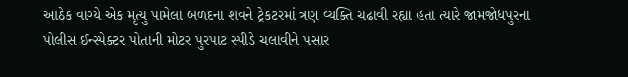આઠેક વાગ્યે એક મૃત્યુ પામેલા બળદના શવને ટ્રેકટરમાં ત્રણ વ્યક્તિ ચઢાવી રહ્યા હતા ત્યારે જામજોધપુરના પોલીસ ઈન્સ્પેક્ટર પોતાની મોટર પુરપાટ સ્પીડે ચલાવીને પસાર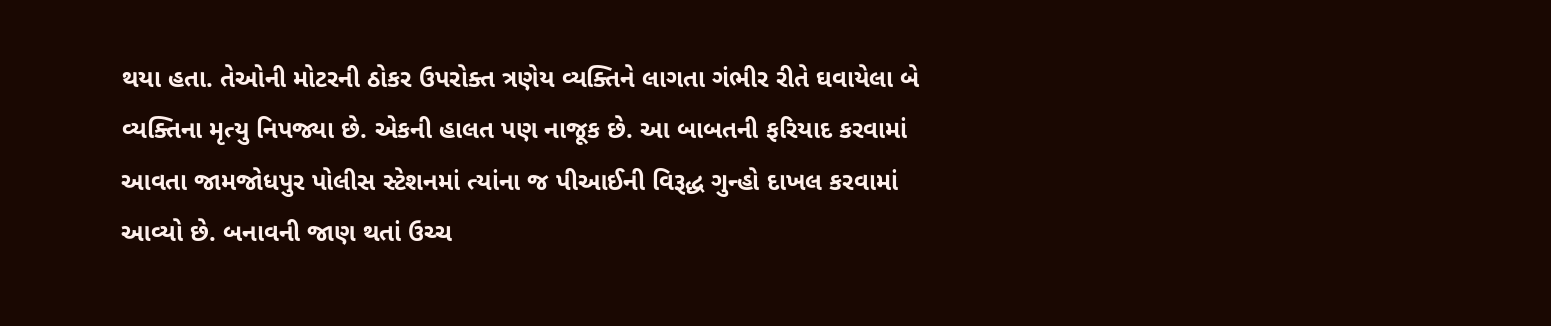થયા હતા. તેઓની મોટરની ઠોકર ઉપરોક્ત ત્રણેય વ્યક્તિને લાગતા ગંભીર રીતે ઘવાયેલા બે વ્યક્તિના મૃત્યુ નિપજ્યા છે. એકની હાલત પણ નાજૂક છે. આ બાબતની ફરિયાદ કરવામાં આવતા જામજોધપુર પોલીસ સ્ટેશનમાં ત્યાંના જ પીઆઈની વિરૂદ્ધ ગુન્હો દાખલ કરવામાં આવ્યો છે. બનાવની જાણ થતાં ઉચ્ચ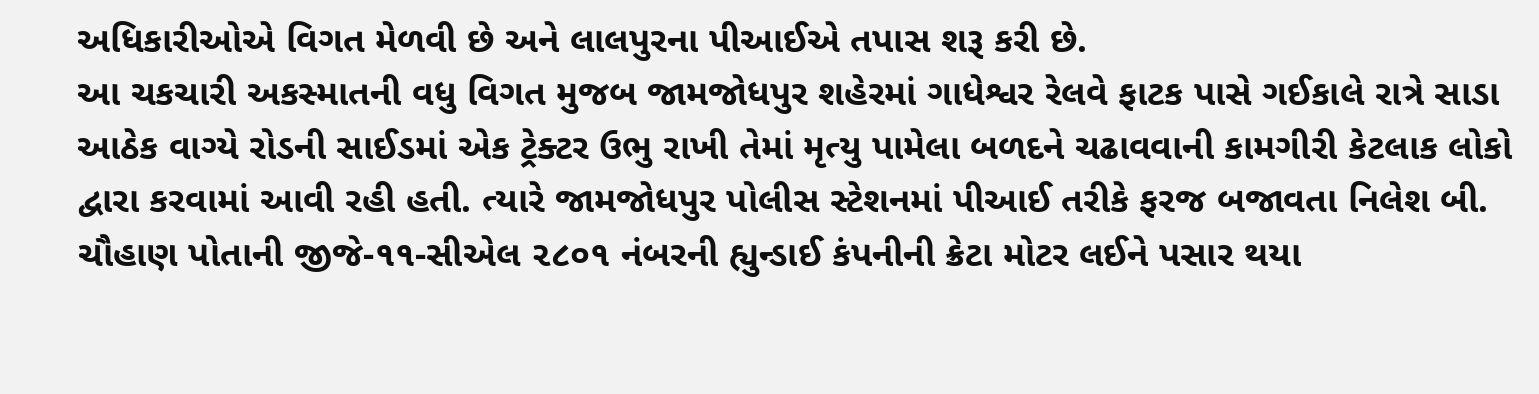અધિકારીઓએ વિગત મેળવી છે અને લાલપુરના પીઆઈએ તપાસ શરૂ કરી છે.
આ ચકચારી અકસ્માતની વધુ વિગત મુજબ જામજોધપુર શહેરમાં ગાધેશ્વર રેલવે ફાટક પાસે ગઈકાલે રાત્રે સાડા આઠેક વાગ્યે રોડની સાઈડમાં એક ટ્રેક્ટર ઉભુ રાખી તેમાં મૃત્યુ પામેલા બળદને ચઢાવવાની કામગીરી કેટલાક લોકો દ્વારા કરવામાં આવી રહી હતી. ત્યારે જામજોધપુર પોલીસ સ્ટેશનમાં પીઆઈ તરીકે ફરજ બજાવતા નિલેશ બી. ચૌહાણ પોતાની જીજે-૧૧-સીએલ ૨૮૦૧ નંબરની હ્યુન્ડાઈ કંપનીની ક્રેટા મોટર લઈને પસાર થયા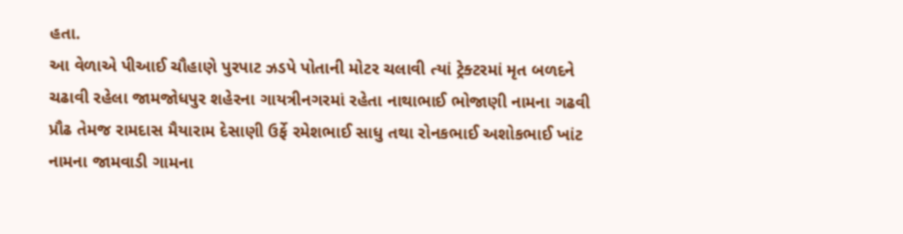હતા.
આ વેળાએ પીઆઈ ચૌહાણે પુરપાટ ઝડપે પોતાની મોટર ચલાવી ત્યાં ટ્રેક્ટરમાં મૃત બળદને ચઢાવી રહેલા જામજોધપુર શહેરના ગાયત્રીનગરમાં રહેતા નાથાભાઈ ભોજાણી નામના ગઢવી પ્રૌઢ તેમજ રામદાસ મૈયારામ દેસાણી ઉર્ફે રમેશભાઈ સાધુ તથા રોનકભાઈ અશોકભાઈ ખાંટ નામના જામવાડી ગામના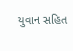યુવાન સહિત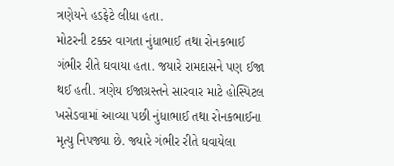ત્રણેયને હડફેટે લીધા હતા.
મોટરની ટક્કર વાગતા નુંધાભાઈ તથા રોનકભાઈ ગંભીર રીતે ઘવાયા હતા. જયારે રામદાસને પણ ઈજા થઈ હતી. ત્રણેય ઈજાગ્રસ્તને સારવાર માટે હોસ્પિટલ ખસેડવામાં આવ્યા પછી નુંધાભાઈ તથા રોનકભાઈના મૃત્યુ નિપજ્યા છે. જ્યારે ગંભીર રીતે ઘવાયેલા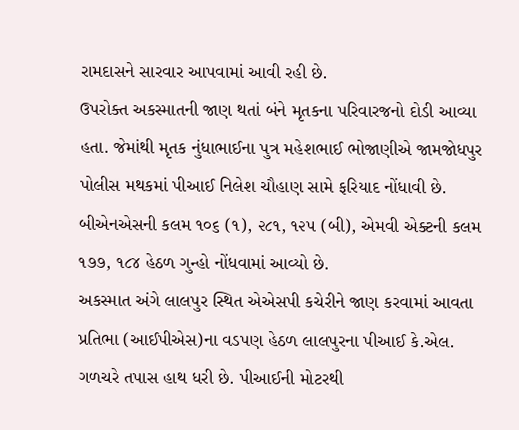રામદાસને સારવાર આપવામાં આવી રહી છે.
ઉપરોક્ત અકસ્માતની જાણ થતાં બંને મૃતકના પરિવારજનો દોડી આવ્યા હતા. જેમાંથી મૃતક નુંધાભાઈના પુત્ર મહેશભાઈ ભોજાણીએ જામજોધપુર પોલીસ મથકમાં પીઆઈ નિલેશ ચૌહાણ સામે ફરિયાદ નોંધાવી છે. બીએનએસની કલમ ૧૦૬ (૧), ૨૮૧, ૧૨૫ (બી), એમવી એક્ટની કલમ ૧૭૭, ૧૮૪ હેઠળ ગુન્હો નોંધવામાં આવ્યો છે.
અકસ્માત અંગે લાલપુર સ્થિત એએસપી કચેરીને જાણ કરવામાં આવતા પ્રતિભા (આઈપીએસ)ના વડપણ હેઠળ લાલપુરના પીઆઈ કે.એલ. ગળચરે તપાસ હાથ ધરી છે. પીઆઈની મોટરથી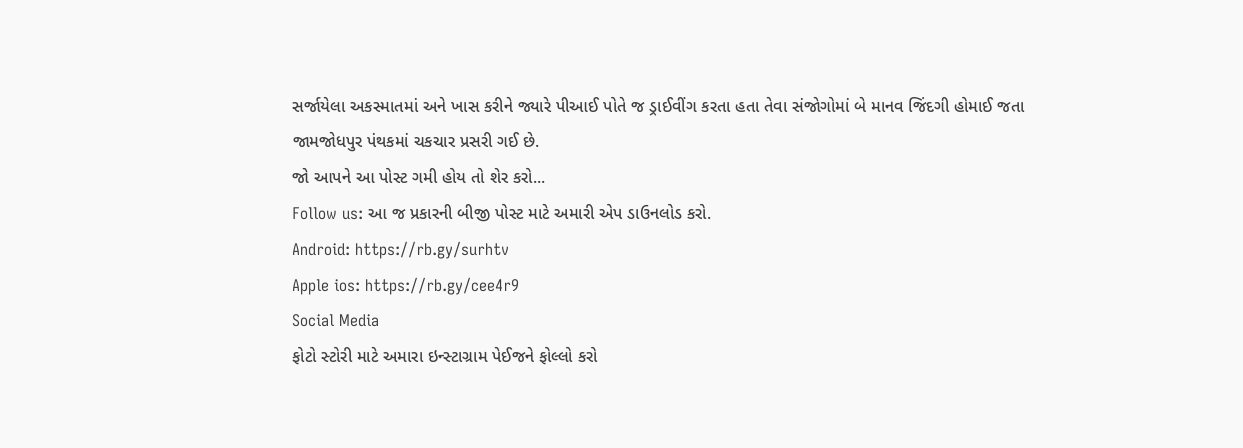સર્જાયેલા અકસ્માતમાં અને ખાસ કરીને જ્યારે પીઆઈ પોતે જ ડ્રાઈવીંગ કરતા હતા તેવા સંજોગોમાં બે માનવ જિંદગી હોમાઈ જતા જામજોધપુર પંથકમાં ચકચાર પ્રસરી ગઈ છે.
જો આપને આ પોસ્ટ ગમી હોય તો શેર કરો...
Follow us: આ જ પ્રકારની બીજી પોસ્ટ માટે અમારી એપ ડાઉનલોડ કરો.
Android: https://rb.gy/surhtv
Apple ios: https://rb.gy/cee4r9
Social Media
ફોટો સ્ટોરી માટે અમારા ઇન્સ્ટાગ્રામ પેઈજને ફોલ્લો કરો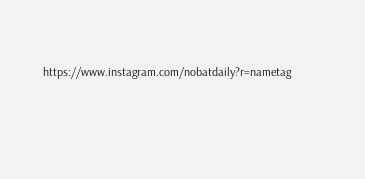https://www.instagram.com/nobatdaily?r=nametag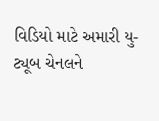વિડિયો માટે અમારી યુ-ટ્યૂબ ચેનલને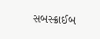સબસ્ક્રાઈબ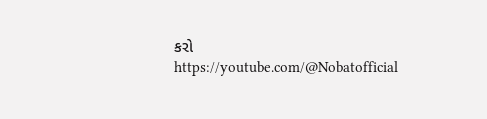કરો
https://youtube.com/@Nobatofficial